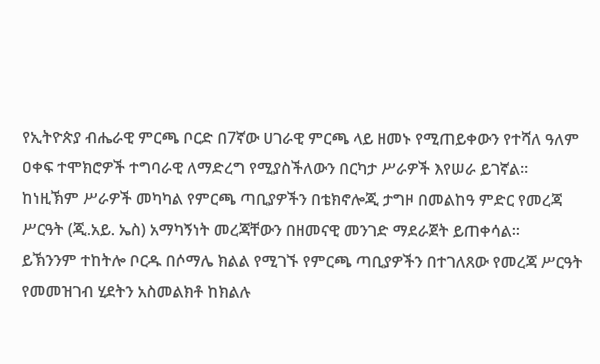የኢትዮጵያ ብሔራዊ ምርጫ ቦርድ በ7ኛው ሀገራዊ ምርጫ ላይ ዘመኑ የሚጠይቀውን የተሻለ ዓለም ዐቀፍ ተሞክሮዎች ተግባራዊ ለማድረግ የሚያስችለውን በርካታ ሥራዎች እየሠራ ይገኛል።
ከነዚኽም ሥራዎች መካካል የምርጫ ጣቢያዎችን በቴክኖሎጂ ታግዞ በመልከዓ ምድር የመረጃ ሥርዓት (ጂ.አይ. ኤስ) አማካኝነት መረጃቸውን በዘመናዊ መንገድ ማደራጀት ይጠቀሳል፡፡
ይኽንንም ተከትሎ ቦርዱ በሶማሌ ክልል የሚገኙ የምርጫ ጣቢያዎችን በተገለጸው የመረጃ ሥርዓት የመመዝገብ ሂደትን አስመልክቶ ከክልሉ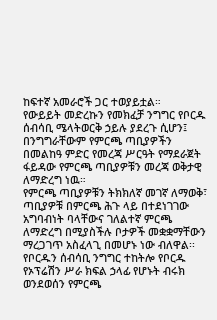ከፍተኛ አመራሮች ጋር ተወያይቷል።
የውይይት መድረኩን የመክፈቻ ንግግር የቦርዱ ሰብሳቢ ሜላትወርቅ ኃይሉ ያደረጉ ሲሆን፤ በንግግራቸውም የምርጫ ጣቢያዎችን በመልከዓ ምድር የመረጃ ሥርዓት የማደራጀት ፋይዳው የምርጫ ጣቢያዎቹን መረጃ ወቅታዊ ለማድረግ ነዉ።
የምርጫ ጣቢያዎቹን ትክክለኛ መገኛ ለማወቅ፣ ጣቢያዎቹ በምርጫ ሕጉ ላይ በተደነገገው አግባብነት ባላቸውና ገለልተኛ ምርጫ ለማድረግ በሚያስችሉ ቦታዎች መቋቋማቸውን ማረጋገጥ አስፈላጊ በመሆኑ ነው ብለዋል፡፡
የቦርዱን ሰብሳቢ ንግግር ተከትሎ የቦርዱ የኦፕሬሽን ሥራ ክፍል ኃላፊ የሆኑት ብሩክ ወንደወሰን የምርጫ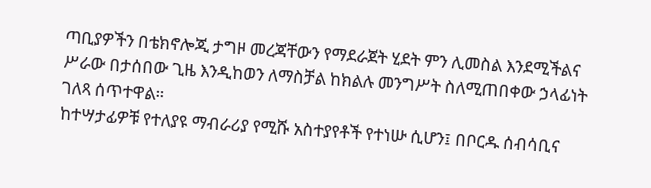ጣቢያዎችን በቴክኖሎጂ ታግዞ መረጃቸውን የማደራጀት ሂደት ምን ሊመስል እንደሚችልና ሥራው በታሰበው ጊዜ እንዲከወን ለማስቻል ከክልሉ መንግሥት ስለሚጠበቀው ኃላፊነት ገለጻ ሰጥተዋል።
ከተሣታፊዎቹ የተለያዩ ማብራሪያ የሚሹ አስተያየቶች የተነሡ ሲሆን፤ በቦርዱ ሰብሳቢና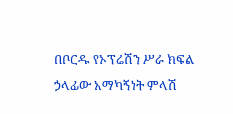በቦርዱ የኦፕሬሽን ሥራ ክፍል ኃላፊው አማካኝነት ምላሽ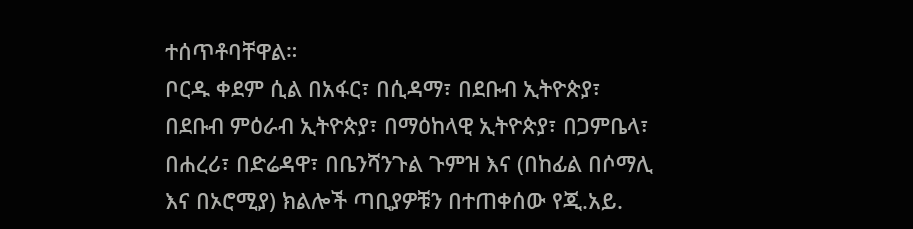ተሰጥቶባቸዋል።
ቦርዱ ቀደም ሲል በአፋር፣ በሲዳማ፣ በደቡብ ኢትዮጵያ፣ በደቡብ ምዕራብ ኢትዮጵያ፣ በማዕከላዊ ኢትዮጵያ፣ በጋምቤላ፣ በሐረሪ፣ በድሬዳዋ፣ በቤንሻንጉል ጉምዝ እና (በከፊል በሶማሊ እና በኦሮሚያ) ክልሎች ጣቢያዎቹን በተጠቀሰው የጂ.አይ.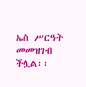ኤስ ሥርዓት መመዝገብ ችሏል፡፡